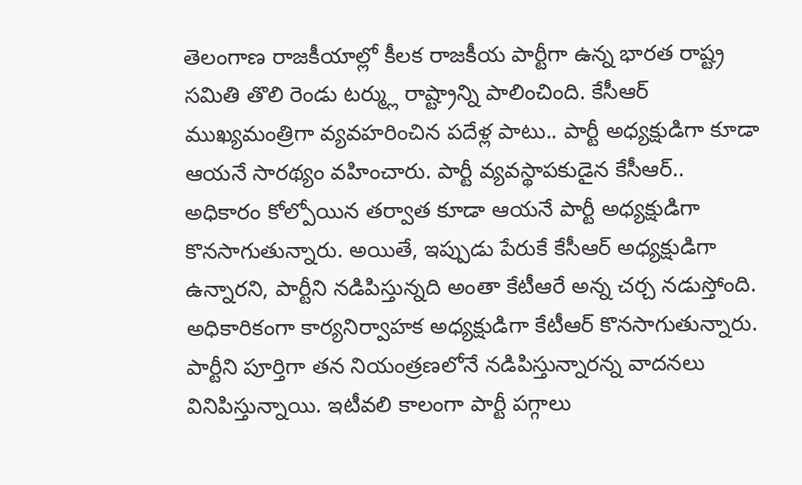తెలంగాణ రాజకీయాల్లో కీలక రాజకీయ పార్టీగా ఉన్న భారత రాష్ట్ర సమితి తొలి రెండు టర్మ్లు రాష్ట్రాన్ని పాలించింది. కేసీఆర్ ముఖ్యమంత్రిగా వ్యవహరించిన పదేళ్ల పాటు.. పార్టీ అధ్యక్షుడిగా కూడా ఆయనే సారథ్యం వహించారు. పార్టీ వ్యవస్థాపకుడైన కేసీఆర్.. అధికారం కోల్పోయిన తర్వాత కూడా ఆయనే పార్టీ అధ్యక్షుడిగా కొనసాగుతున్నారు. అయితే, ఇప్పుడు పేరుకే కేసీఆర్ అధ్యక్షుడిగా ఉన్నారని, పార్టీని నడిపిస్తున్నది అంతా కేటీఆరే అన్న చర్చ నడుస్తోంది. అధికారికంగా కార్యనిర్వాహక అధ్యక్షుడిగా కేటీఆర్ కొనసాగుతున్నారు. పార్టీని పూర్తిగా తన నియంత్రణలోనే నడిపిస్తున్నారన్న వాదనలు వినిపిస్తున్నాయి. ఇటీవలి కాలంగా పార్టీ పగ్గాలు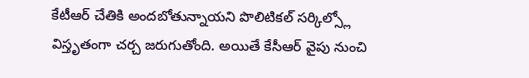కేటీఆర్ చేతికి అందబోతున్నాయని పొలిటికల్ సర్కిల్స్లో విస్తృతంగా చర్చ జరుగుతోంది. అయితే కేసీఆర్ వైపు నుంచి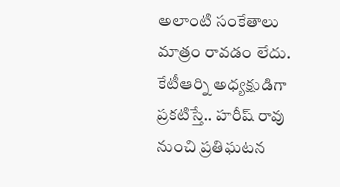అలాంటి సంకేతాలు మాత్రం రావడం లేదు.
కేటీఆర్ని అధ్యక్షుడిగా ప్రకటిస్తే.. హరీష్ రావు నుంచి ప్రతిఘటన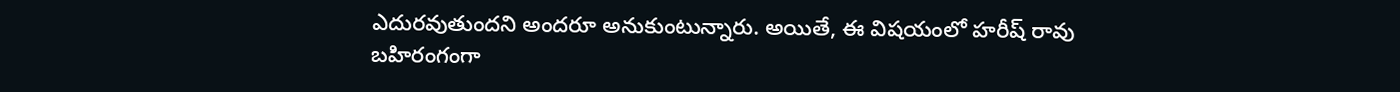ఎదురవుతుందని అందరూ అనుకుంటున్నారు. అయితే, ఈ విషయంలో హరీష్ రావు బహిరంగంగా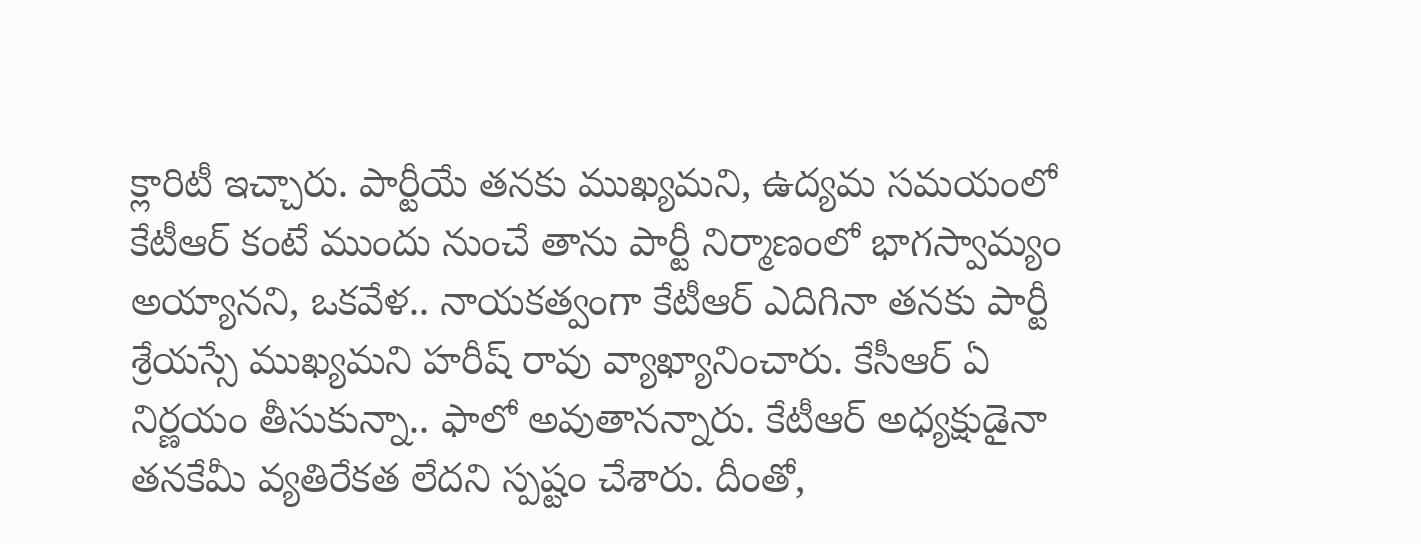క్లారిటీ ఇచ్చారు. పార్టీయే తనకు ముఖ్యమని, ఉద్యమ సమయంలో కేటీఆర్ కంటే ముందు నుంచే తాను పార్టీ నిర్మాణంలో భాగస్వామ్యం అయ్యానని, ఒకవేళ.. నాయకత్వంగా కేటీఆర్ ఎదిగినా తనకు పార్టీ శ్రేయస్సే ముఖ్యమని హరీష్ రావు వ్యాఖ్యానించారు. కేసీఆర్ ఏ నిర్ణయం తీసుకున్నా.. ఫాలో అవుతానన్నారు. కేటీఆర్ అధ్యక్షుడైనా తనకేమీ వ్యతిరేకత లేదని స్పష్టం చేశారు. దీంతో,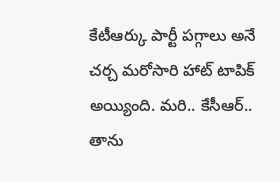కేటీఆర్కు పార్టీ పగ్గాలు అనే చర్చ మరోసారి హాట్ టాపిక్ అయ్యింది. మరి.. కేసీఆర్.. తాను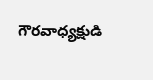గౌరవాధ్యక్షుడి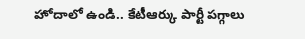హోదాలో ఉండి.. కేటీఆర్కు పార్టీ పగ్గాలు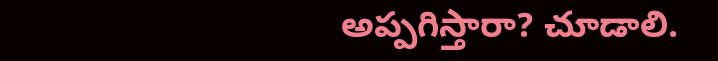అప్పగిస్తారా? చూడాలి.